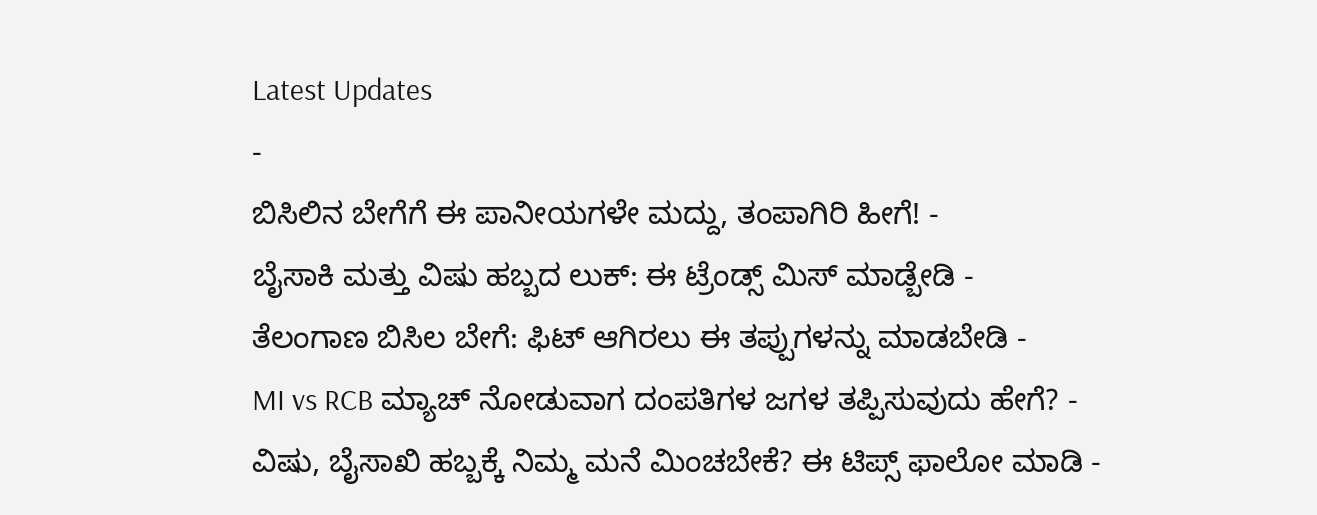Latest Updates
-
ಬಿಸಿಲಿನ ಬೇಗೆಗೆ ಈ ಪಾನೀಯಗಳೇ ಮದ್ದು, ತಂಪಾಗಿರಿ ಹೀಗೆ! -
ಬೈಸಾಕಿ ಮತ್ತು ವಿಷು ಹಬ್ಬದ ಲುಕ್: ಈ ಟ್ರೆಂಡ್ಸ್ ಮಿಸ್ ಮಾಡ್ಬೇಡಿ -
ತೆಲಂಗಾಣ ಬಿಸಿಲ ಬೇಗೆ: ಫಿಟ್ ಆಗಿರಲು ಈ ತಪ್ಪುಗಳನ್ನು ಮಾಡಬೇಡಿ -
MI vs RCB ಮ್ಯಾಚ್ ನೋಡುವಾಗ ದಂಪತಿಗಳ ಜಗಳ ತಪ್ಪಿಸುವುದು ಹೇಗೆ? -
ವಿಷು, ಬೈಸಾಖಿ ಹಬ್ಬಕ್ಕೆ ನಿಮ್ಮ ಮನೆ ಮಿಂಚಬೇಕೆ? ಈ ಟಿಪ್ಸ್ ಫಾಲೋ ಮಾಡಿ -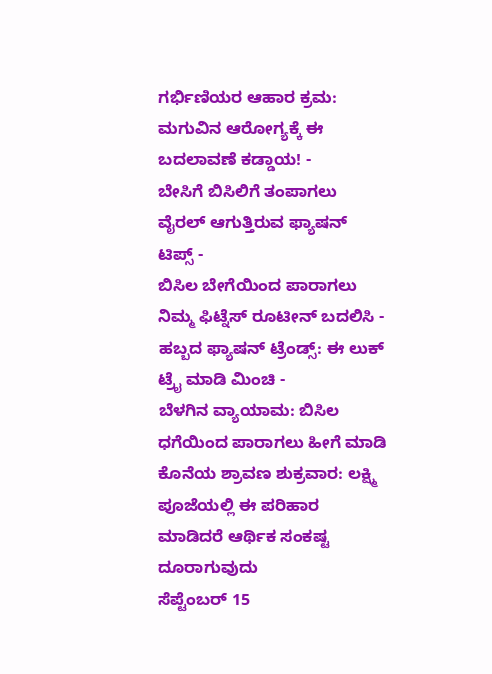ಗರ್ಭಿಣಿಯರ ಆಹಾರ ಕ್ರಮ: ಮಗುವಿನ ಆರೋಗ್ಯಕ್ಕೆ ಈ ಬದಲಾವಣೆ ಕಡ್ಡಾಯ! -
ಬೇಸಿಗೆ ಬಿಸಿಲಿಗೆ ತಂಪಾಗಲು ವೈರಲ್ ಆಗುತ್ತಿರುವ ಫ್ಯಾಷನ್ ಟಿಪ್ಸ್ -
ಬಿಸಿಲ ಬೇಗೆಯಿಂದ ಪಾರಾಗಲು ನಿಮ್ಮ ಫಿಟ್ನೆಸ್ ರೂಟೀನ್ ಬದಲಿಸಿ -
ಹಬ್ಬದ ಫ್ಯಾಷನ್ ಟ್ರೆಂಡ್ಸ್: ಈ ಲುಕ್ ಟ್ರೈ ಮಾಡಿ ಮಿಂಚಿ -
ಬೆಳಗಿನ ವ್ಯಾಯಾಮ: ಬಿಸಿಲ ಧಗೆಯಿಂದ ಪಾರಾಗಲು ಹೀಗೆ ಮಾಡಿ
ಕೊನೆಯ ಶ್ರಾವಣ ಶುಕ್ರವಾರ: ಲಕ್ಷ್ಮಿ ಪೂಜೆಯಲ್ಲಿ ಈ ಪರಿಹಾರ ಮಾಡಿದರೆ ಆರ್ಥಿಕ ಸಂಕಷ್ಟ ದೂರಾಗುವುದು
ಸೆಪ್ಟೆಂಬರ್ 15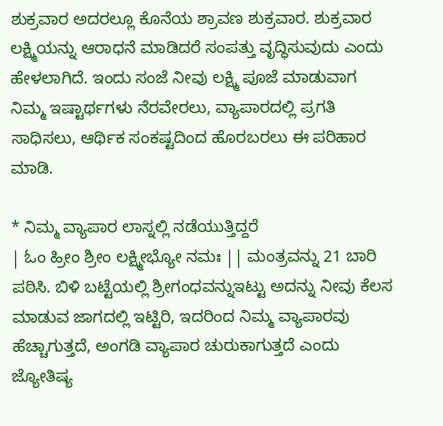ಶುಕ್ರವಾರ ಅದರಲ್ಲೂ ಕೊನೆಯ ಶ್ರಾವಣ ಶುಕ್ರವಾರ. ಶುಕ್ರವಾರ ಲಕ್ಷ್ಮಿಯನ್ನು ಆರಾಧನೆ ಮಾಡಿದರೆ ಸಂಪತ್ತು ವೃದ್ಧಿಸುವುದು ಎಂದು ಹೇಳಲಾಗಿದೆ. ಇಂದು ಸಂಜೆ ನೀವು ಲಕ್ಷ್ಮಿ ಪೂಜೆ ಮಾಡುವಾಗ ನಿಮ್ಮ ಇಷ್ಟಾರ್ಥಗಳು ನೆರವೇರಲು, ವ್ಯಾಪಾರದಲ್ಲಿ ಪ್ರಗತಿ ಸಾಧಿಸಲು, ಆರ್ಥಿಕ ಸಂಕಷ್ಟದಿಂದ ಹೊರಬರಲು ಈ ಪರಿಹಾರ ಮಾಡಿ.

* ನಿಮ್ಮ ವ್ಯಾಪಾರ ಲಾಸ್ನಲ್ಲಿ ನಡೆಯುತ್ತಿದ್ದರೆ
| ಓಂ ಹ್ರೀಂ ಶ್ರೀಂ ಲಕ್ಷ್ಮೀಭ್ಯೋ ನಮಃ || ಮಂತ್ರವನ್ನು 21 ಬಾರಿ ಪಠಿಸಿ. ಬಿಳಿ ಬಟ್ಟೆಯಲ್ಲಿ ಶ್ರೀಗಂಧವನ್ನುಇಟ್ಟು ಅದನ್ನು ನೀವು ಕೆಲಸ ಮಾಡುವ ಜಾಗದಲ್ಲಿ ಇಟ್ಟಿರಿ, ಇದರಿಂದ ನಿಮ್ಮ ವ್ಯಾಪಾರವು ಹೆಚ್ಚಾಗುತ್ತದೆ, ಅಂಗಡಿ ವ್ಯಾಪಾರ ಚುರುಕಾಗುತ್ತದೆ ಎಂದು ಜ್ಯೋತಿಷ್ಯ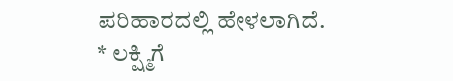ಪರಿಹಾರದಲ್ಲಿ ಹೇಳಲಾಗಿದೆ.
* ಲಕ್ಷ್ಮಿಗೆ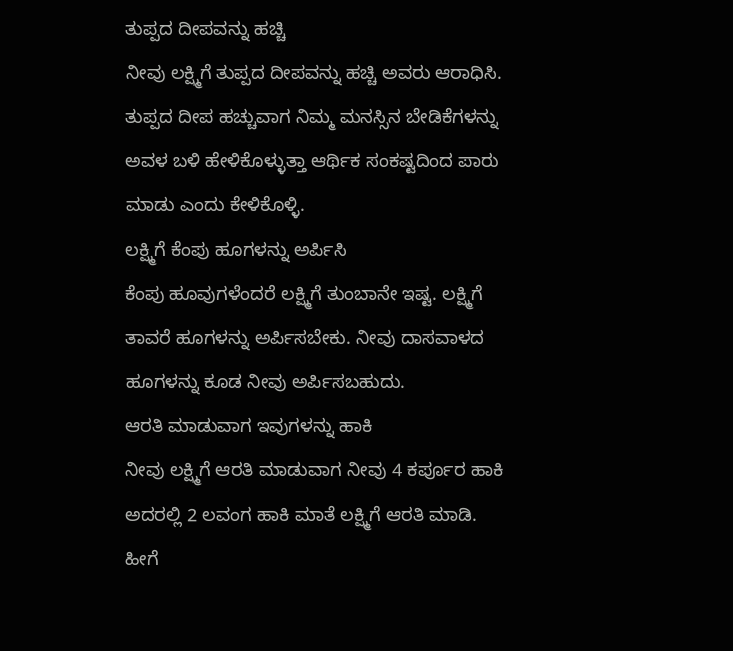ತುಪ್ಪದ ದೀಪವನ್ನು ಹಚ್ಚಿ
ನೀವು ಲಕ್ಷ್ಮಿಗೆ ತುಪ್ಪದ ದೀಪವನ್ನು ಹಚ್ಚಿ ಅವರು ಆರಾಧಿಸಿ. ತುಪ್ಪದ ದೀಪ ಹಚ್ಚುವಾಗ ನಿಮ್ಮ ಮನಸ್ಸಿನ ಬೇಡಿಕೆಗಳನ್ನು ಅವಳ ಬಳಿ ಹೇಳಿಕೊಳ್ಳುತ್ತಾ ಆರ್ಥಿಕ ಸಂಕಷ್ಟದಿಂದ ಪಾರು ಮಾಡು ಎಂದು ಕೇಳಿಕೊಳ್ಳಿ.
ಲಕ್ಷ್ಮಿಗೆ ಕೆಂಪು ಹೂಗಳನ್ನು ಅರ್ಪಿಸಿ
ಕೆಂಪು ಹೂವುಗಳೆಂದರೆ ಲಕ್ಷ್ಮಿಗೆ ತುಂಬಾನೇ ಇಷ್ಟ. ಲಕ್ಷ್ಮಿಗೆ ತಾವರೆ ಹೂಗಳನ್ನು ಅರ್ಪಿಸಬೇಕು. ನೀವು ದಾಸವಾಳದ ಹೂಗಳನ್ನು ಕೂಡ ನೀವು ಅರ್ಪಿಸಬಹುದು.
ಆರತಿ ಮಾಡುವಾಗ ಇವುಗಳನ್ನು ಹಾಕಿ
ನೀವು ಲಕ್ಷ್ಮಿಗೆ ಆರತಿ ಮಾಡುವಾಗ ನೀವು 4 ಕರ್ಪೂರ ಹಾಕಿ ಅದರಲ್ಲಿ 2 ಲವಂಗ ಹಾಕಿ ಮಾತೆ ಲಕ್ಷ್ಮಿಗೆ ಆರತಿ ಮಾಡಿ. ಹೀಗೆ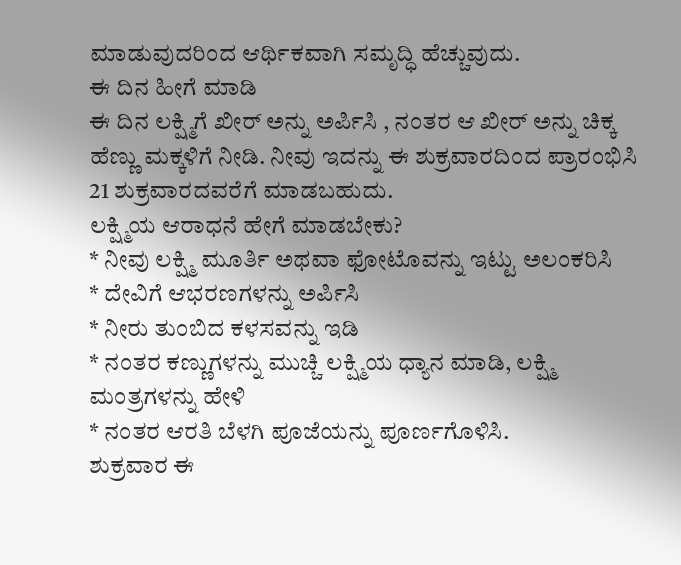ಮಾಡುವುದರಿಂದ ಆರ್ಥಿಕವಾಗಿ ಸಮೃದ್ಧಿ ಹೆಚ್ಚುವುದು.
ಈ ದಿನ ಹೀಗೆ ಮಾಡಿ
ಈ ದಿನ ಲಕ್ಷ್ಮಿಗೆ ಖೀರ್ ಅನ್ನು ಅರ್ಪಿಸಿ , ನಂತರ ಆ ಖೀರ್ ಅನ್ನು ಚಿಕ್ಕ ಹೆಣ್ಣು ಮಕ್ಕಳಿಗೆ ನೀಡಿ. ನೀವು ಇದನ್ನು ಈ ಶುಕ್ರವಾರದಿಂದ ಪ್ರಾರಂಭಿಸಿ 21 ಶುಕ್ರವಾರದವರೆಗೆ ಮಾಡಬಹುದು.
ಲಕ್ಷ್ಮಿಯ ಆರಾಧನೆ ಹೇಗೆ ಮಾಡಬೇಕು?
* ನೀವು ಲಕ್ಷ್ಮಿ ಮೂರ್ತಿ ಅಥವಾ ಫೋಟೊವನ್ನು ಇಟ್ಟು ಅಲಂಕರಿಸಿ
* ದೇವಿಗೆ ಆಭರಣಗಳನ್ನು ಅರ್ಪಿಸಿ
* ನೀರು ತುಂಬಿದ ಕಳಸವನ್ನು ಇಡಿ
* ನಂತರ ಕಣ್ಣುಗಳನ್ನು ಮುಚ್ಚಿ ಲಕ್ಷ್ಮಿಯ ಧ್ಯಾನ ಮಾಡಿ, ಲಕ್ಷ್ಮಿ ಮಂತ್ರಗಳನ್ನು ಹೇಳಿ
* ನಂತರ ಆರತಿ ಬೆಳಗಿ ಪೂಜೆಯನ್ನು ಪೂರ್ಣಗೊಳಿಸಿ.
ಶುಕ್ರವಾರ ಈ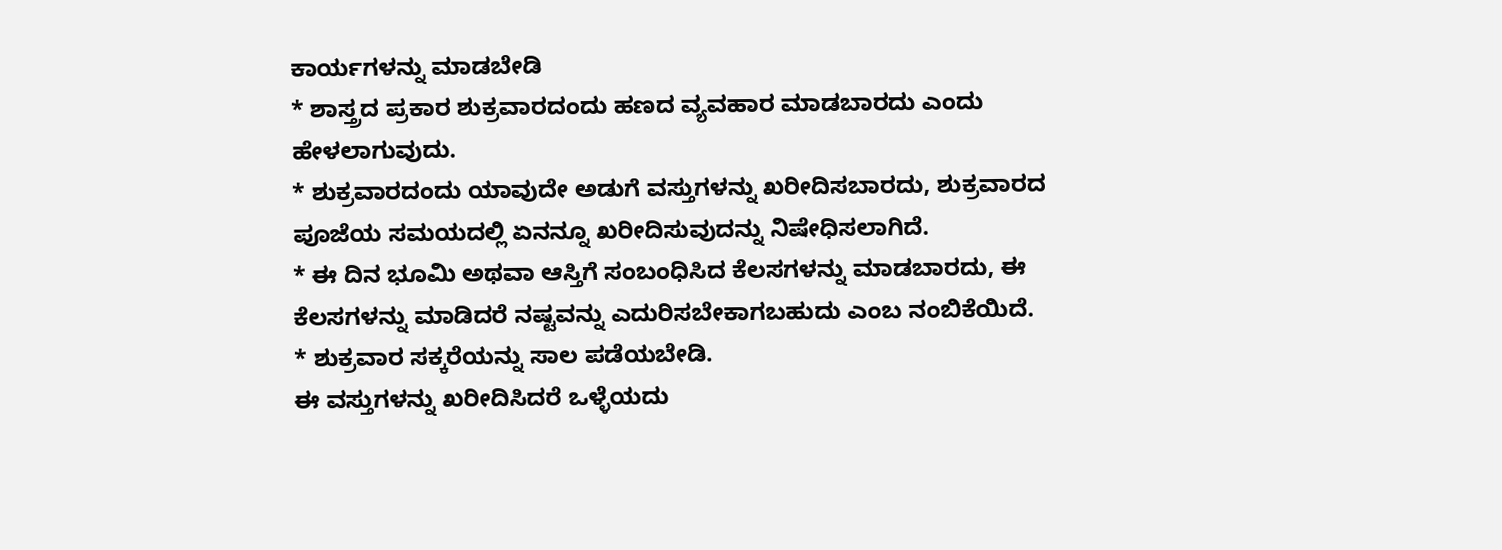ಕಾರ್ಯಗಳನ್ನು ಮಾಡಬೇಡಿ
* ಶಾಸ್ತ್ರದ ಪ್ರಕಾರ ಶುಕ್ರವಾರದಂದು ಹಣದ ವ್ಯವಹಾರ ಮಾಡಬಾರದು ಎಂದು ಹೇಳಲಾಗುವುದು.
* ಶುಕ್ರವಾರದಂದು ಯಾವುದೇ ಅಡುಗೆ ವಸ್ತುಗಳನ್ನು ಖರೀದಿಸಬಾರದು, ಶುಕ್ರವಾರದ ಪೂಜೆಯ ಸಮಯದಲ್ಲಿ ಏನನ್ನೂ ಖರೀದಿಸುವುದನ್ನು ನಿಷೇಧಿಸಲಾಗಿದೆ.
* ಈ ದಿನ ಭೂಮಿ ಅಥವಾ ಆಸ್ತಿಗೆ ಸಂಬಂಧಿಸಿದ ಕೆಲಸಗಳನ್ನು ಮಾಡಬಾರದು, ಈ ಕೆಲಸಗಳನ್ನು ಮಾಡಿದರೆ ನಷ್ಟವನ್ನು ಎದುರಿಸಬೇಕಾಗಬಹುದು ಎಂಬ ನಂಬಿಕೆಯಿದೆ.
* ಶುಕ್ರವಾರ ಸಕ್ಕರೆಯನ್ನು ಸಾಲ ಪಡೆಯಬೇಡಿ.
ಈ ವಸ್ತುಗಳನ್ನು ಖರೀದಿಸಿದರೆ ಒಳ್ಳೆಯದು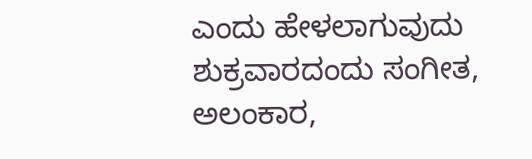ಎಂದು ಹೇಳಲಾಗುವುದು
ಶುಕ್ರವಾರದಂದು ಸಂಗೀತ, ಅಲಂಕಾರ,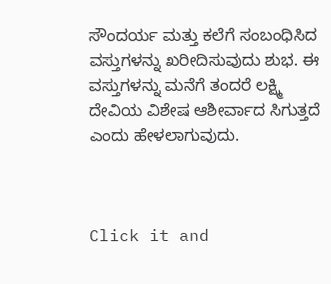ಸೌಂದರ್ಯ ಮತ್ತು ಕಲೆಗೆ ಸಂಬಂಧಿಸಿದ ವಸ್ತುಗಳನ್ನು ಖರೀದಿಸುವುದು ಶುಭ. ಈ ವಸ್ತುಗಳನ್ನು ಮನೆಗೆ ತಂದರೆ ಲಕ್ಷ್ಮಿ ದೇವಿಯ ವಿಶೇಷ ಆಶೀರ್ವಾದ ಸಿಗುತ್ತದೆ ಎಂದು ಹೇಳಲಾಗುವುದು.



Click it and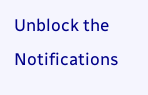Unblock the Notifications